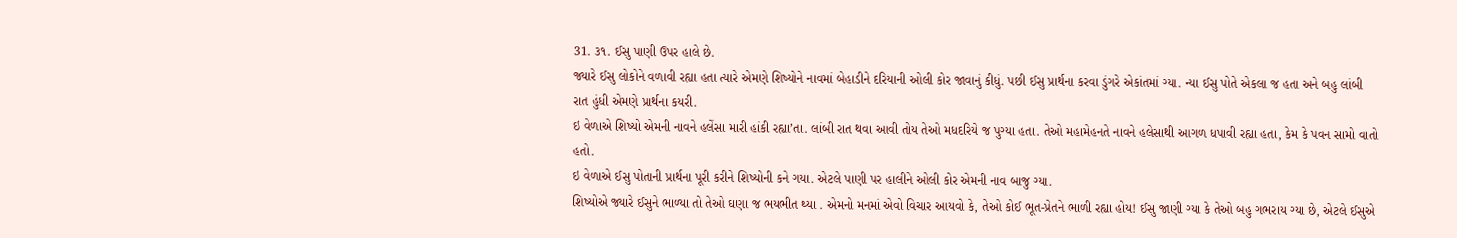31. ૩૧. ઈસુ પાણી ઉપર હાલે છે.
જ્યારે ઈસુ લોકોને વળાવી રહ્યા હતા ત્યારે એમણે શિષ્યોને નાવમાં બેહાડીને દરિયાની ઓલી કોર જાવાનું કીધું. પછી ઈસુ પ્રાર્થના કરવા ડુંગરે એકાંતમાં ગ્યા. ન્યા ઈસુ પોતે એકલા જ હતા અને બહુ લાંબી રાત હુંધી એમણે પ્રાર્થના કયરી.
ઇ વેળાએ શિષ્યો એમની નાવને હલેંસા મારી હાંકી રહ્યા’તા. લાંબી રાત થવા આવી તોય તેઓ મધદરિયે જ પુગ્યા હતા. તેઓ મહામેહનતે નાવને હલેસાથી આગળ ધપાવી રહ્યા હતા, કેમ કે પવન સામો વાતો હતો.
ઇ વેળાએ ઈસુ પોતાની પ્રાર્થના પૂરી કરીને શિષ્યોની કને ગયા. એટલે પાણી પર હાલીને ઓલી કોર એમની નાવ બાજુ ગ્યા.
શિષ્યોએ જ્યારે ઈસુને ભાળ્યા તો તેઓ ઘણા જ ભયભીત થ્યા . એમનો મનમાં એવો વિચાર આયવો કે, તેઓ કોઈ ભૂત-પ્રેતને ભાળી રહ્યા હોય! ઈસુ જાણી ગ્યા કે તેઓ બહુ ગભરાય ગ્યા છે, એટલે ઈસુએ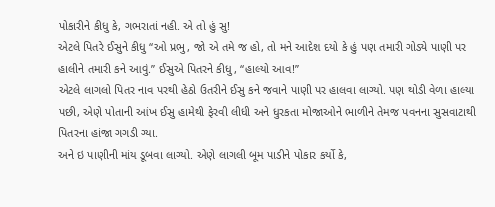પોકારીને કીધુ કે, ગભરાતાં નહી. એ તો હું સુ!
એટલે પિતરે ઈસુને કીધુ “ઓ પ્રભુ, જો એ તમે જ હો, તો મને આદેશ દયો કે હું પણ તમારી ગોડ્યે પાણી પર હાલીને તમારી કને આવું.” ઈસુએ પિતરને કીધુ, “હાલ્યો આવ!”
એટલે લાગલો પિતર નાવ પરથી હેઠો ઉતરીને ઈસુ કને જવાને પાણી પર હાલવા લાગ્યો. પણ થોડી વેળા હાલ્યા પછી, એણે પોતાની આંખ ઈસુ હામેથી ફેરવી લીધી અને ધુરકતા મોજાઓને ભાળીને તેમજ પવનના સુસવાટાથી પિતરના હાંજા ગગડી ગ્યા.
અને ઇ પાણીની માંય ડૂબવા લાગ્યો. એણે લાગલી બૂમ પાડીને પોકાર કર્યો કે,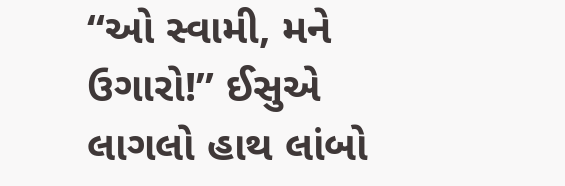“ઓ સ્વામી, મને ઉગારો!” ઈસુએ લાગલો હાથ લાંબો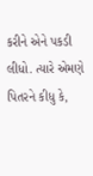કરીને એને પકડી લીધો. ત્યારે એમણે પિતરને કીધુ કે,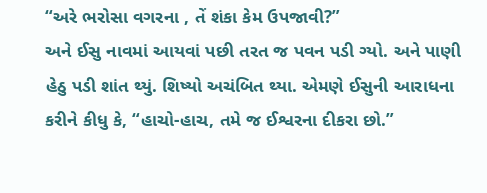“અરે ભરોસા વગરના , તેં શંકા કેમ ઉપજાવી?”
અને ઈસુ નાવમાં આયવાં પછી તરત જ પવન પડી ગ્યો. અને પાણી હેઠુ પડી શાંત થ્યું. શિષ્યો અચંબિત થ્યા. એમણે ઈસુની આરાધના કરીને કીધુ કે, “હાચો-હાચ, તમે જ ઈશ્વરના દીકરા છો.”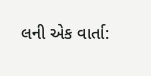લની એક વાર્તા: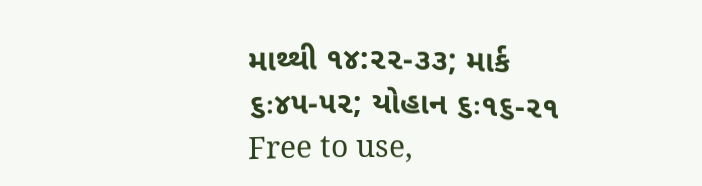માથ્થી ૧૪:૨૨-૩૩; માર્ક ૬ઃ૪૫-૫૨; યોહાન ૬ઃ૧૬-૨૧
Free to use,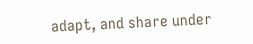adapt, and share under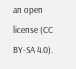an open license (CC BY-SA 4.0).